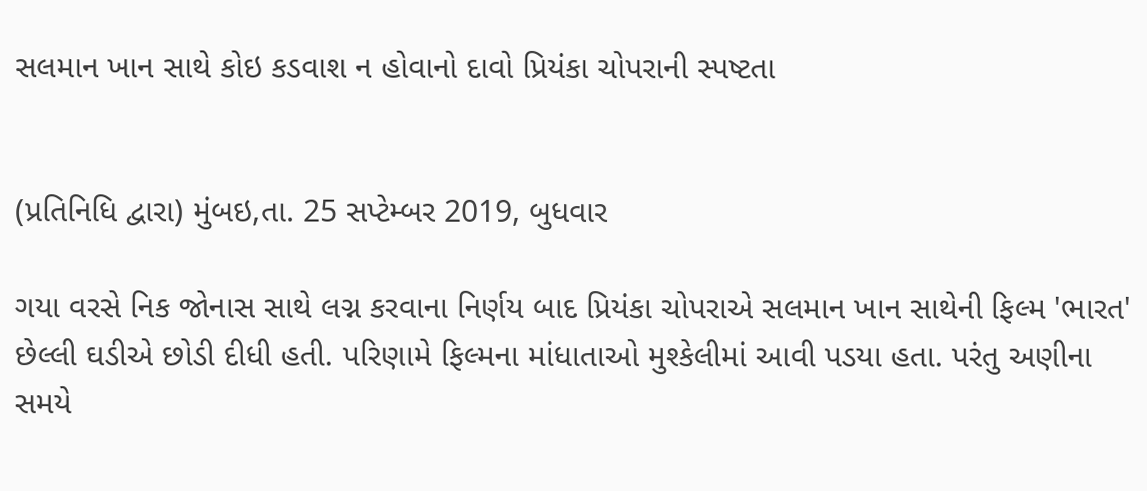સલમાન ખાન સાથે કોઇ કડવાશ ન હોવાનો દાવો પ્રિયંકા ચોપરાની સ્પષ્ટતા


(પ્રતિનિધિ દ્વારા) મુંબઇ,તા. 25 સપ્ટેમ્બર 2019, બુધવાર

ગયા વરસે નિક જોનાસ સાથે લગ્ન કરવાના નિર્ણય બાદ પ્રિયંકા ચોપરાએ સલમાન ખાન સાથેની ફિલ્મ 'ભારત' છેલ્લી ઘડીએ છોડી દીધી હતી. પરિણામે ફિલ્મના માંધાતાઓ મુશ્કેલીમાં આવી પડયા હતા. પરંતુ અણીના સમયે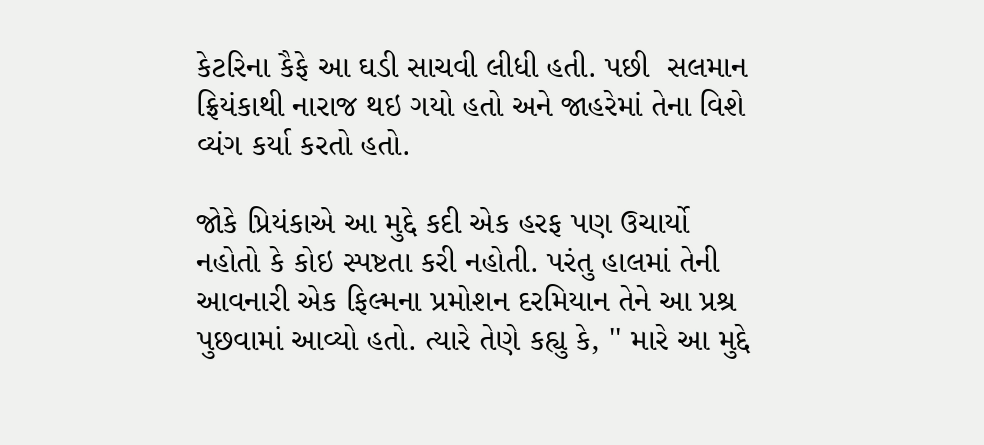કેટરિના કૈફે આ ઘડી સાચવી લીધી હતી. પછી  સલમાન ફ્રિયંકાથી નારાજ થઇ ગયો હતો અને જાહરેમાં તેના વિશે વ્યંગ કર્યા કરતો હતો.

જોકે પ્રિયંકાએ આ મુદ્દે કદી એક હરફ પણ ઉચાર્યો નહોતો કે કોઇ સ્પષ્ટતા કરી નહોતી. પરંતુ હાલમાં તેની આવનારી એક ફિલ્મના પ્રમોશન દરમિયાન તેને આ પ્રશ્ર પુછવામાં આવ્યો હતો. ત્યારે તેણે કહ્યુ કે, '' મારે આ મુદ્દે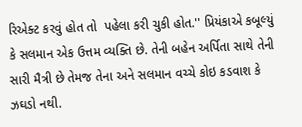રિએક્ટ કરવું હોત તો  પહેલા કરી ચુકી હોત.'' પ્રિયંકાએ કબૂલ્યું કે સલમાન એક ઉત્તમ વ્યક્તિ છે. તેની બહેન અર્પિતા સાથે તેની સારી મૈત્રી છે તેમજ તેના અને સલમાન વચ્ચે કોઇ કડવાશ કે ઝઘડો નથી.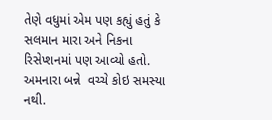તેણે વધુમાં એમ પણ કહ્યું હતું કે સલમાન મારા અને નિકના રિસેપ્શનમાં પણ આવ્યો હતો.  અમનારા બન્ને  વચ્ચે કોઇ સમસ્યા નથી.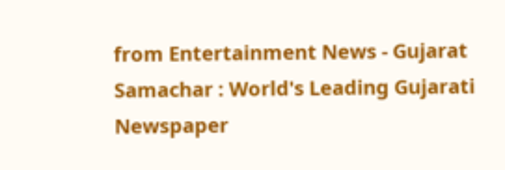from Entertainment News - Gujarat Samachar : World's Leading Gujarati Newspaper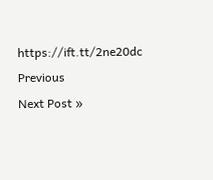https://ift.tt/2ne20dc
Previous
Next Post »